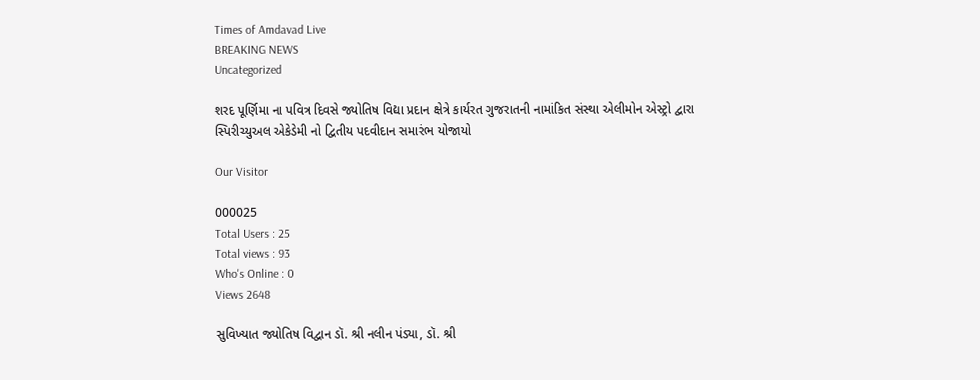Times of Amdavad Live
BREAKING NEWS
Uncategorized

શરદ પૂર્ણિમા ના પવિત્ર દિવસે જ્યોતિષ વિદ્યા પ્રદાન ક્ષેત્રે કાર્યરત ગુજરાતની નામાંકિત સંસ્થા એલીમોન એસ્ટ્રો દ્વારા સ્પિરીચ્યુઅલ એકેડેમી નો દ્વિતીય પદવીદાન સમારંભ યોજાયો

Our Visitor

000025
Total Users : 25
Total views : 93
Who's Online : 0
Views 2648

સુવિખ્યાત જ્યોતિષ વિદ્વાન ડૉ. શ્રી નલીન પંડ્યા, ડૉ. શ્રી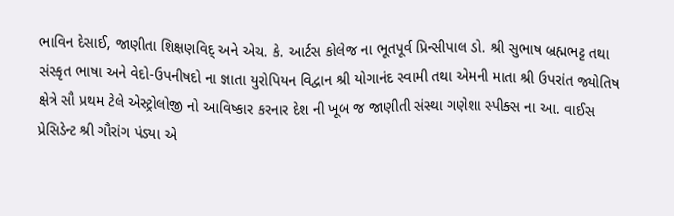ભાવિન દેસાઈ, જાણીતા શિક્ષણવિદ્ અને એચ. કે. આર્ટસ કોલેજ ના ભૂતપૂર્વ પ્રિન્સીપાલ ડો. શ્રી સુભાષ બ્રહ્મભટ્ટ તથા સંસ્કૃત ભાષા અને વેદો-ઉપનીષદો ના જ્ઞાતા યુરોપિયન વિદ્વાન શ્રી યોગાનંદ સ્વામી તથા એમની માતા શ્રી ઉપરાંત જ્યોતિષ ક્ષેત્રે સૌ પ્રથમ ટેલે એસ્ટ્રોલોજી નો આવિષ્કાર કરનાર દેશ ની ખૂબ જ જાણીતી સંસ્થા ગણેશા સ્પીક્સ ના આ. વાઈસ પ્રેસિડેન્ટ શ્રી ગૌરાંગ પંડ્યા એ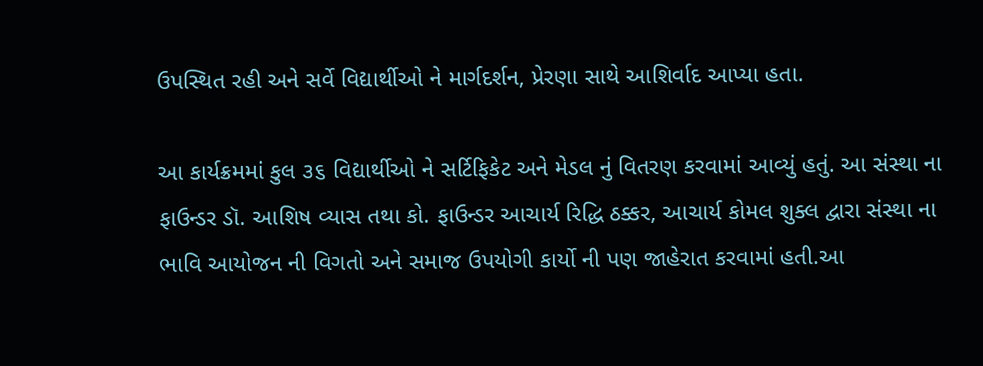ઉપસ્થિત રહી અને સર્વે વિદ્યાર્થીઓ ને માર્ગદર્શન, પ્રેરણા સાથે આશિર્વાદ આપ્યા હતા.

આ કાર્યક્રમમાં કુલ ૩૬ વિદ્યાર્થીઓ ને સર્ટિફિકેટ અને મેડલ નું વિતરણ કરવામાં આવ્યું હતું. આ સંસ્થા ના ફાઉન્ડર ડૉ. આશિષ વ્યાસ તથા કો. ફાઉન્ડર આચાર્ય રિદ્ધિ ઠક્કર, આચાર્ય કોમલ શુક્લ દ્વારા સંસ્થા ના ભાવિ આયોજન ની વિગતો અને સમાજ ઉપયોગી કાર્યો ની પણ જાહેરાત કરવામાં હતી.આ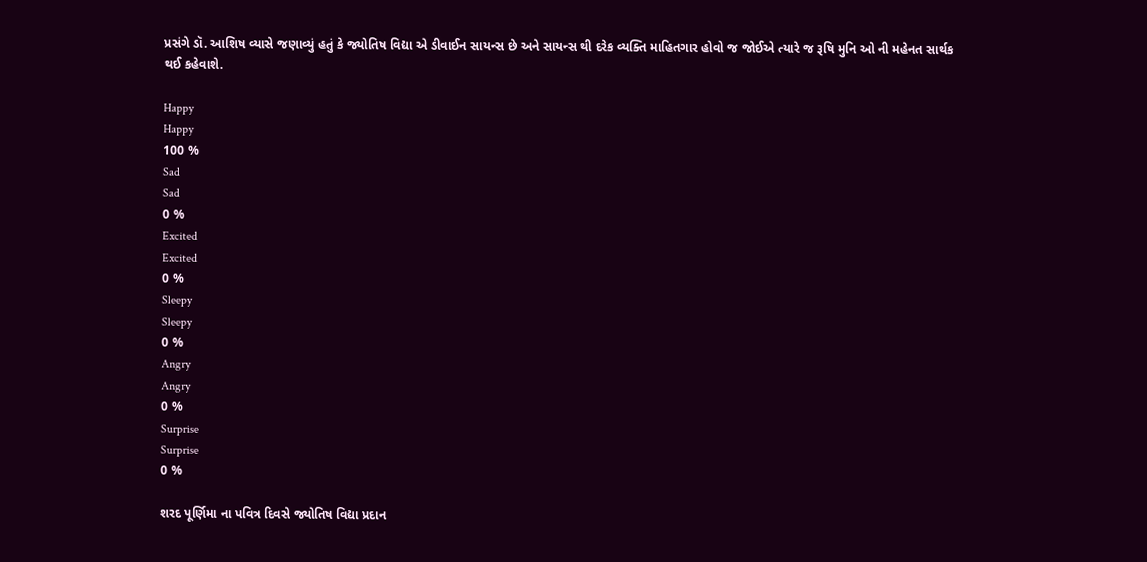પ્રસંગે ડૉ. આશિષ વ્યાસે જણાવ્યું હતું કે જ્યોતિષ વિદ્યા એ ડીવાઈન સાયન્સ છે અને સાયન્સ થી દરેક વ્યક્તિ માહિતગાર હોવો જ જોઈએ ત્યારે જ રૂષિ મુનિ ઓ ની મહેનત સાર્થક થઈ કહેવાશે.

Happy
Happy
100 %
Sad
Sad
0 %
Excited
Excited
0 %
Sleepy
Sleepy
0 %
Angry
Angry
0 %
Surprise
Surprise
0 %

શરદ પૂર્ણિમા ના પવિત્ર દિવસે જ્યોતિષ વિદ્યા પ્રદાન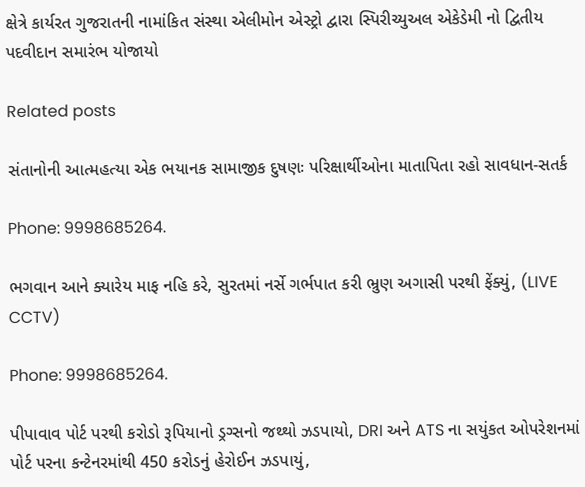ક્ષેત્રે કાર્યરત ગુજરાતની નામાંકિત સંસ્થા એલીમોન એસ્ટ્રો દ્વારા સ્પિરીચ્યુઅલ એકેડેમી નો દ્વિતીય પદવીદાન સમારંભ યોજાયો

Related posts

સંતાનોની આત્મહત્યા એક ભયાનક સામાજીક દુષણઃ પરિક્ષાર્થીઓના માતાપિતા રહો સાવધાન-સતર્ક

Phone: 9998685264.

ભગવાન આને ક્યારેય માફ નહિ કરે, સુરતમાં નર્સે ગર્ભપાત કરી ભ્રુણ અગાસી પરથી ફેંક્યું, (LIVE CCTV)

Phone: 9998685264.

પીપાવાવ પોર્ટ પરથી કરોડો રૂપિયાનો ડ્રગ્સનો જથ્થો ઝડપાયો, DRI અને ATS ના સયુંકત ઓપરેશનમાં પોર્ટ પરના કન્ટેનરમાંથી 450 કરોડનું હેરોઈન ઝડપાયું,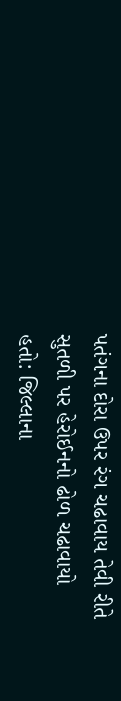પતંગના દોરા ઉપર રંગ ચઢાવાય તેવી રીતે સુતળી પર હેરોઈનનો ઢોળ ચઢાવાયો હતો: જિલ્લાના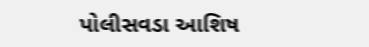પોલીસવડા આશિષ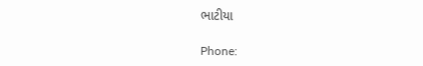ભાટીયા

Phone: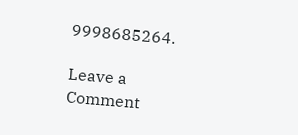9998685264.

Leave a Comment